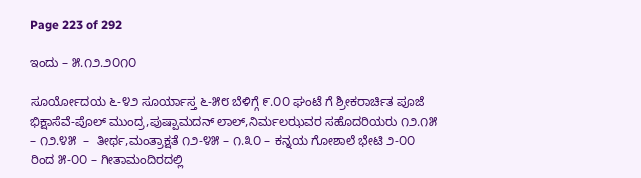Page 223 of 292

ಇಂದು – ೫.೧೨.೨೦೧೦

ಸೂರ್ಯೋದಯ ೬-೪೨ ಸೂರ್ಯಾಸ್ತ ೬-೫೮ ಬೆಳಿಗ್ಗೆ ೯.೦೦ ಘಂಟೆ ಗೆ ಶ್ರೀಕರಾರ್ಚಿತ ಪೂಜೆ ಭಿಕ್ಷಾಸೆವೆ-ಪೊಲ್ ಮುಂದ್ರ,ಪುಷ್ಪಾಮದನ್ ಲಾಲ್,ನಿರ್ಮಲಝವರ ಸಹೊದರಿಯರು ೧೨.೧೫ – ೧೨.೪೫  –  ತೀರ್ಥ,ಮಂತ್ರಾಕ್ಷತೆ ೧೨-೪೫ – ೧.೩೦ – ಕನ್ನಯ ಗೋಶಾಲೆ ಭೇಟಿ ೨-೦೦ ರಿಂದ ೫-೦೦ – ಗೀತಾಮಂದಿರದಲ್ಲಿ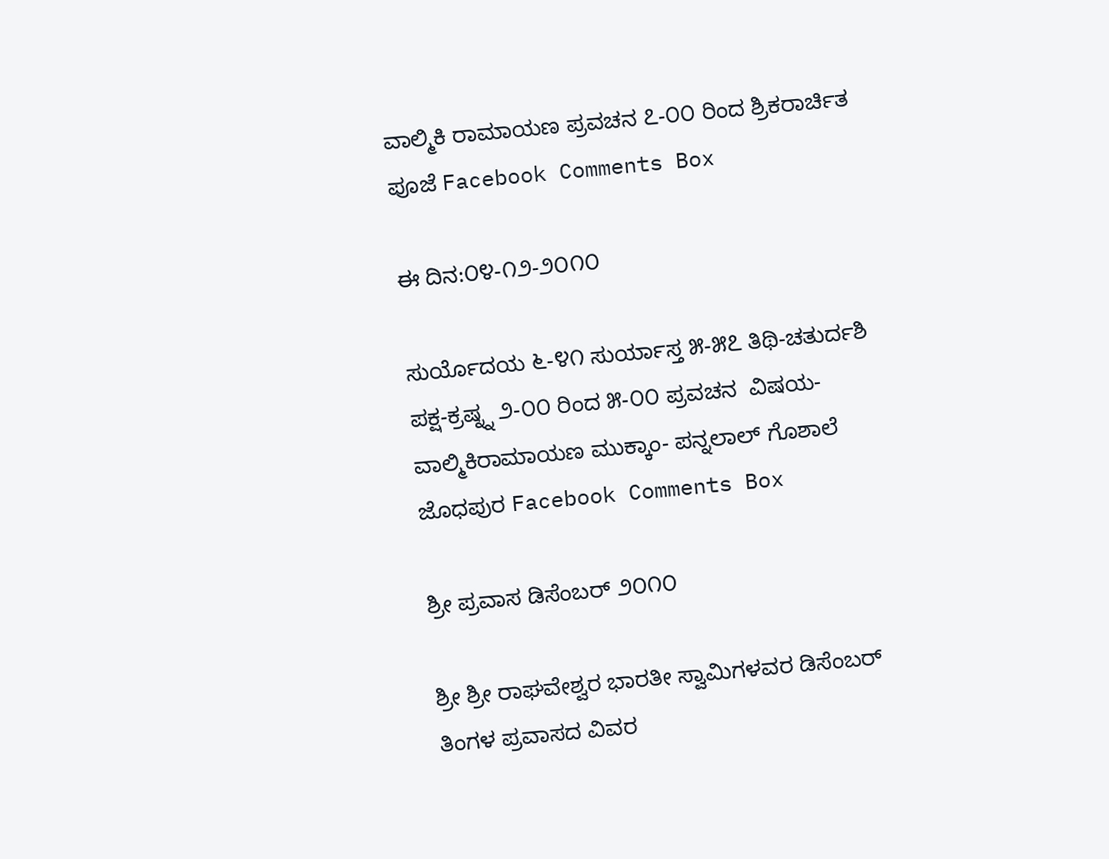ವಾಲ್ಮಿಕಿ ರಾಮಾಯಣ ಪ್ರವಚನ ೭-೦೦ ರಿಂದ ಶ್ರಿಕರಾರ್ಚಿತ ಪೂಜೆ Facebook Comments Box

ಈ ದಿನ:೦೪-೧೨-೨೦೧೦

ಸುರ್ಯೊದಯ ೬-೪೧ ಸುರ್ಯಾಸ್ತ ೫-೫೭ ತಿಥಿ-ಚತುರ್ದಶಿ ಪಕ್ಷ-ಕ್ರಷ್ನ್ನ ೨-೦೦ ರಿಂದ ೫-೦೦ ಪ್ರವಚನ  ವಿಷಯ-ವಾಲ್ಮಿಕಿರಾಮಾಯಣ ಮುಕ್ಕಾಂ- ಪನ್ನಲಾಲ್ ಗೊಶಾಲೆ ಜೊಧಪುರ Facebook Comments Box

ಶ್ರೀ ಪ್ರವಾಸ ಡಿಸೆಂಬರ್ ೨೦೧೦

ಶ್ರೀ ಶ್ರೀ ರಾಘವೇಶ್ವರ ಭಾರತೀ ಸ್ವಾಮಿಗಳವರ ಡಿಸೆಂಬರ್ ತಿಂಗಳ ಪ್ರವಾಸದ ವಿವರ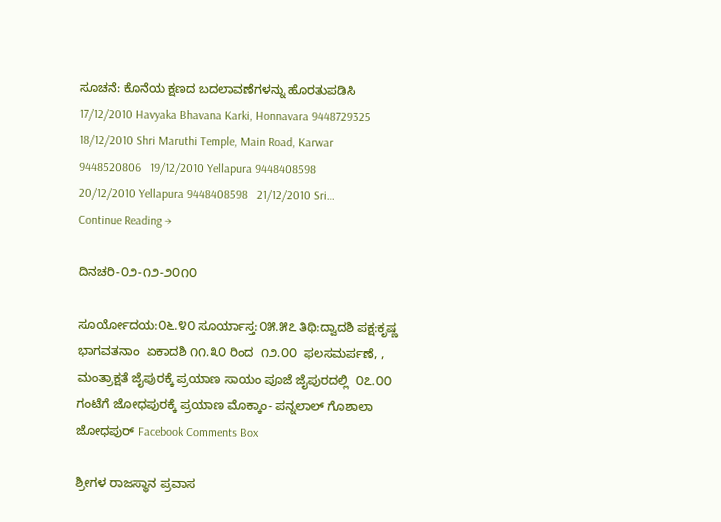ಸೂಚನೆ: ಕೊನೆಯ ಕ್ಷಣದ ಬದಲಾವಣೆಗಳನ್ನು ಹೊರತುಪಡಿಸಿ 17/12/2010 Havyaka Bhavana Karki, Honnavara 9448729325   18/12/2010 Shri Maruthi Temple, Main Road, Karwar 9448520806   19/12/2010 Yellapura 9448408598   20/12/2010 Yellapura 9448408598   21/12/2010 Sri… Continue Reading →

ದಿನಚರಿ-೦೨-೧೨-೨೦೧೦

ಸೂರ್ಯೋದಯ:೦೬.೪೦ ಸೂರ್ಯಾಸ್ತ:೦೫.೫೭ ತಿಥಿ:ದ್ವಾದಶಿ ಪಕ್ಷ:ಕೃಷ್ಣ ಭಾಗವತನಾಂ  ಏಕಾದಶಿ ೧೧.೩೦ ರಿಂದ  ೧೨.೦೦  ಫಲಸಮರ್ಪಣೆ, , ಮಂತ್ರಾಕ್ಷತೆ ಜೈಪುರಕ್ಕೆ ಪ್ರಯಾಣ ಸಾಯಂ ಪೂಜೆ ಜೈಪುರದಲ್ಲಿ  ೦೭.೦೦ ಗಂಟೆಗೆ ಜೋಧಪುರಕ್ಕೆ ಪ್ರಯಾಣ ಮೊಕ್ಕಾಂ- ಪನ್ನಲಾಲ್ ಗೊಶಾಲಾ ಜೋಧಪುರ್ Facebook Comments Box

ಶ್ರೀಗಳ ರಾಜಸ್ಥಾನ ಪ್ರವಾಸ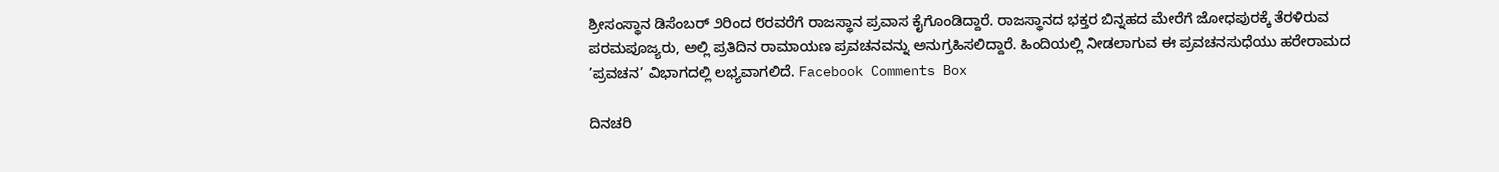ಶ್ರೀಸಂಸ್ಥಾನ ಡಿಸೆಂಬರ್ ೨ರಿಂದ ೮ರವರೆಗೆ ರಾಜಸ್ಥಾನ ಪ್ರವಾಸ ಕೈಗೊಂಡಿದ್ದಾರೆ. ರಾಜಸ್ಥಾನದ ಭಕ್ತರ ಬಿನ್ನಹದ ಮೇರೆಗೆ ಜೋಧಪುರಕ್ಕೆ ತೆರಳಿರುವ ಪರಮಪೂಜ್ಯರು, ಅಲ್ಲಿ ಪ್ರತಿದಿನ ರಾಮಾಯಣ ಪ್ರವಚನವನ್ನು ಅನುಗ್ರಹಿಸಲಿದ್ದಾರೆ. ಹಿಂದಿಯಲ್ಲಿ ನೀಡಲಾಗುವ ಈ ಪ್ರವಚನಸುಧೆಯು ಹರೇರಾಮದ ’ಪ್ರವಚನ’ ವಿಭಾಗದಲ್ಲಿ ಲಭ್ಯವಾಗಲಿದೆ. Facebook Comments Box

ದಿನಚರಿ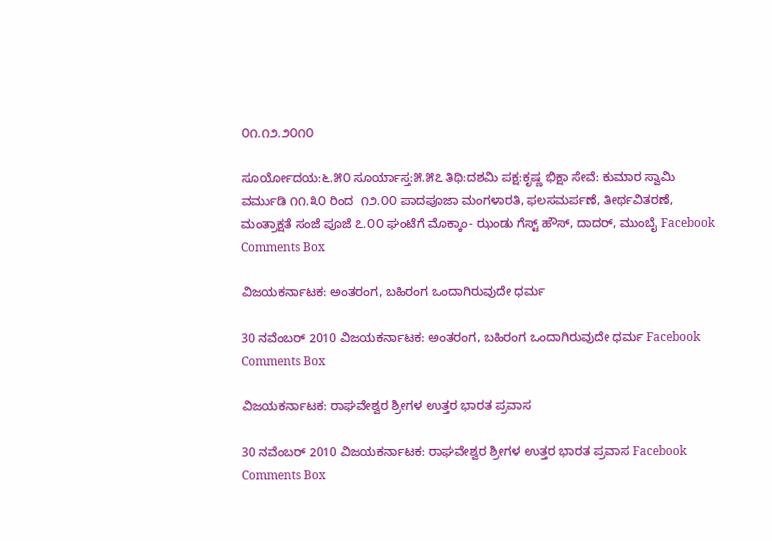೦೧.೧೨.೨೦೧೦

ಸೂರ್ಯೋದಯ:೬.೫೦ ಸೂರ್ಯಾಸ್ತ:೫.೫೭ ತಿಥಿ:ದಶಮಿ ಪಕ್ಷ:ಕೃಷ್ಣ ಭಿಕ್ಷಾ ಸೇವೆ: ಕುಮಾರ ಸ್ವಾಮಿ ವರ್ಮುಡಿ ೧೧.೩೦ ರಿಂದ  ೧೨.೦೦ ಪಾದಪೂಜಾ ಮಂಗಳಾರತಿ, ಫಲಸಮರ್ಪಣೆ, ತೀರ್ಥವಿತರಣೆ, ಮಂತ್ರಾಕ್ಷತೆ ಸಂಜೆ ಪೂಜೆ ೭.೦೦ ಘಂಟೆಗೆ ಮೊಕ್ಕಾಂ- ಝಂಡು ಗೆಸ್ಟ್ ಹೌಸ್, ದಾದರ್, ಮುಂಬೈ Facebook Comments Box

ವಿಜಯಕರ್ನಾಟಕ: ಅಂತರಂಗ, ಬಹಿರಂಗ ಒಂದಾಗಿರುವುದೇ ಧರ್ಮ

30 ನವೆಂಬರ್ 2010 ವಿಜಯಕರ್ನಾಟಕ: ಅಂತರಂಗ, ಬಹಿರಂಗ ಒಂದಾಗಿರುವುದೇ ಧರ್ಮ Facebook Comments Box

ವಿಜಯಕರ್ನಾಟಕ: ರಾಘವೇಶ್ವರ ಶ್ರೀಗಳ ಉತ್ತರ ಭಾರತ ಪ್ರವಾಸ

30 ನವೆಂಬರ್ 2010 ವಿಜಯಕರ್ನಾಟಕ: ರಾಘವೇಶ್ವರ ಶ್ರೀಗಳ ಉತ್ತರ ಭಾರತ ಪ್ರವಾಸ Facebook Comments Box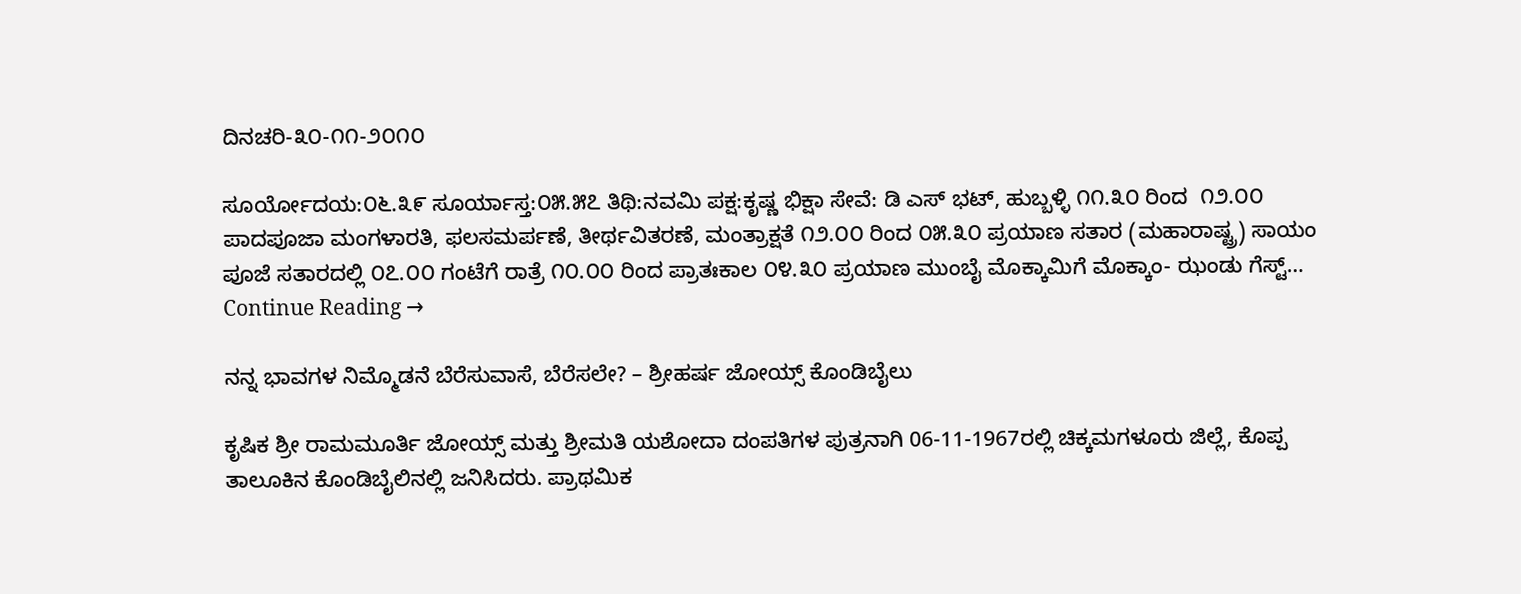ದಿನಚರಿ-೩೦-೧೧-೨೦೧೦

ಸೂರ್ಯೋದಯ:೦೬.೩೯ ಸೂರ್ಯಾಸ್ತ:೦೫.೫೭ ತಿಥಿ:ನವಮಿ ಪಕ್ಷ:ಕೃಷ್ಣ ಭಿಕ್ಷಾ ಸೇವೆ: ಡಿ ಎಸ್ ಭಟ್, ಹುಬ್ಬಳ್ಳಿ ೧೧.೩೦ ರಿಂದ  ೧೨.೦೦ ಪಾದಪೂಜಾ ಮಂಗಳಾರತಿ, ಫಲಸಮರ್ಪಣೆ, ತೀರ್ಥವಿತರಣೆ, ಮಂತ್ರಾಕ್ಷತೆ ೧೨.೦೦ ರಿಂದ ೦೫.೩೦ ಪ್ರಯಾಣ ಸತಾರ (ಮಹಾರಾಷ್ಟ್ರ) ಸಾಯಂ ಪೂಜೆ ಸತಾರದಲ್ಲಿ ೦೭.೦೦ ಗಂಟೆಗೆ ರಾತ್ರೆ ೧೦.೦೦ ರಿಂದ ಪ್ರಾತಃಕಾಲ ೦೪.೩೦ ಪ್ರಯಾಣ ಮುಂಬೈ ಮೊಕ್ಕಾಮಿಗೆ ಮೊಕ್ಕಾಂ- ಝಂಡು ಗೆಸ್ಟ್… Continue Reading →

ನನ್ನ ಭಾವಗಳ ನಿಮ್ಮೊಡನೆ ಬೆರೆಸುವಾಸೆ, ಬೆರೆಸಲೇ? – ಶ್ರೀಹರ್ಷ ಜೋಯ್ಸ್ ಕೊಂಡಿಬೈಲು

ಕೃಷಿಕ ಶ್ರೀ ರಾಮಮೂರ್ತಿ ಜೋಯ್ಸ್ ಮತ್ತು ಶ್ರೀಮತಿ ಯಶೋದಾ ದಂಪತಿಗಳ ಪುತ್ರನಾಗಿ 06-11-1967ರಲ್ಲಿ ಚಿಕ್ಕಮಗಳೂರು ಜಿಲ್ಲೆ, ಕೊಪ್ಪ ತಾಲೂಕಿನ ಕೊಂಡಿಬೈಲಿನಲ್ಲಿ ಜನಿಸಿದರು. ಪ್ರಾಥಮಿಕ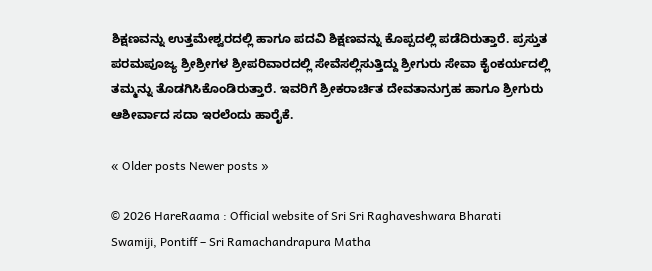ಶಿಕ್ಷಣವನ್ನು ಉತ್ತಮೇಶ್ವರದಲ್ಲಿ ಹಾಗೂ ಪದವಿ ಶಿಕ್ಷಣವನ್ನು ಕೊಪ್ಪದಲ್ಲಿ ಪಡೆದಿರುತ್ತಾರೆ. ಪ್ರಸ್ತುತ ಪರಮಪೂಜ್ಯ ಶ್ರೀಶ್ರೀಗಳ ಶ್ರೀಪರಿವಾರದಲ್ಲಿ ಸೇವೆಸಲ್ಲಿಸುತ್ತಿದ್ದು ಶ್ರೀಗುರು ಸೇವಾ ಕೈಂಕರ್ಯದಲ್ಲಿ ತಮ್ಮನ್ನು ತೊಡಗಿಸಿಕೊಂಡಿರುತ್ತಾರೆ. ಇವರಿಗೆ ಶ್ರೀಕರಾರ್ಚಿತ ದೇವತಾನುಗ್ರಹ ಹಾಗೂ ಶ್ರೀಗುರು ಆಶೀರ್ವಾದ ಸದಾ ಇರಲೆಂದು ಹಾರೈಕೆ.

« Older posts Newer posts »

© 2026 HareRaama : Official website of Sri Sri Raghaveshwara Bharati Swamiji, Pontiff – Sri Ramachandrapura Matha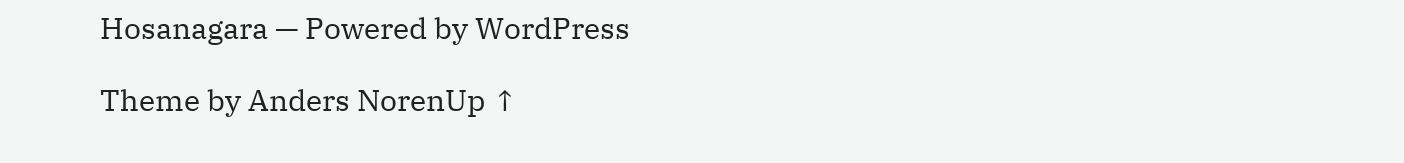Hosanagara — Powered by WordPress

Theme by Anders NorenUp ↑